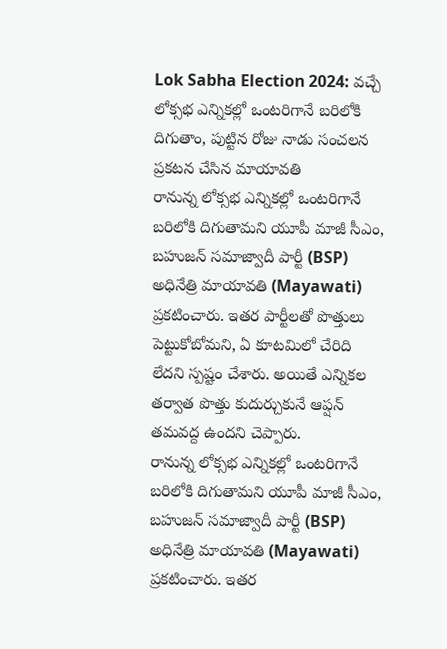Lok Sabha Election 2024: వచ్చే లోక్సభ ఎన్నికల్లో ఒంటరిగానే బరిలోకి దిగుతాం, పుట్టిన రోజు నాడు సంచలన ప్రకటన చేసిన మాయావతి
రానున్న లోక్సభ ఎన్నికల్లో ఒంటరిగానే బరిలోకి దిగుతామని యూపీ మాజీ సీఎం, బహుజన్ సమాజ్వాదీ పార్టీ (BSP) అధినేత్రి మాయావతి (Mayawati) ప్రకటించారు. ఇతర పార్టీలతో పొత్తులు పెట్టుకోబోమని, ఏ కూటమిలో చేరిది లేదని స్పష్టం చేశారు. అయితే ఎన్నికల తర్వాత పొత్తు కుదుర్చుకునే ఆప్షన్ తమవద్ద ఉందని చెప్పారు.
రానున్న లోక్సభ ఎన్నికల్లో ఒంటరిగానే బరిలోకి దిగుతామని యూపీ మాజీ సీఎం, బహుజన్ సమాజ్వాదీ పార్టీ (BSP) అధినేత్రి మాయావతి (Mayawati) ప్రకటించారు. ఇతర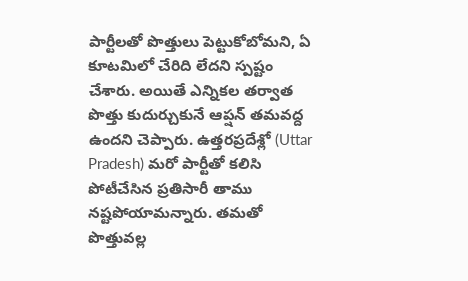పార్టీలతో పొత్తులు పెట్టుకోబోమని, ఏ కూటమిలో చేరిది లేదని స్పష్టం చేశారు. అయితే ఎన్నికల తర్వాత పొత్తు కుదుర్చుకునే ఆప్షన్ తమవద్ద ఉందని చెప్పారు. ఉత్తరప్రదేశ్లో (Uttar Pradesh) మరో పార్టీతో కలిసి పోటీచేసిన ప్రతిసారీ తాము నష్టపోయామన్నారు. తమతో పొత్తువల్ల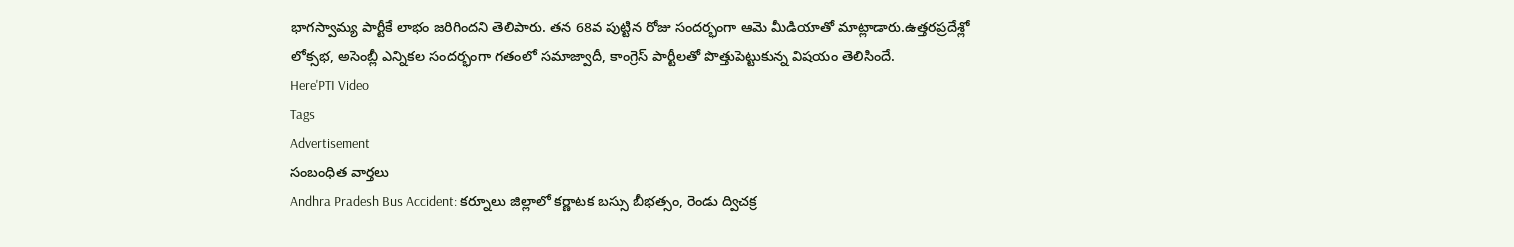భాగస్వామ్య పార్టీకే లాభం జరిగిందని తెలిపారు. తన 68వ పుట్టిన రోజు సందర్భంగా ఆమె మీడియాతో మాట్లాడారు.ఉత్తరప్రదేశ్లో లోక్సభ, అసెంబ్లీ ఎన్నికల సందర్భంగా గతంలో సమాజ్వాదీ, కాంగ్రెస్ పార్టీలతో పొత్తుపెట్టుకున్న విషయం తెలిసిందే.
Here'PTI Video
Tags
Advertisement
సంబంధిత వార్తలు
Andhra Pradesh Bus Accident: కర్నూలు జిల్లాలో కర్ణాటక బస్సు బీభత్సం, రెండు ద్విచక్ర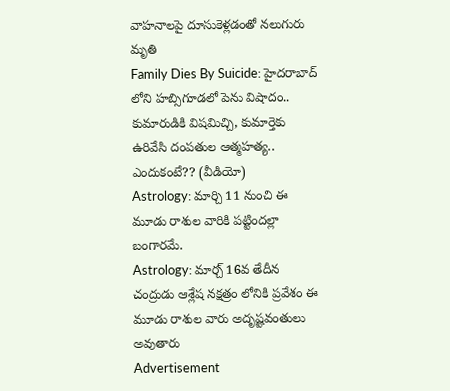వాహనాలపై దూసుకెళ్లడంతో నలుగురు మృతి
Family Dies By Suicide: హైదరాబాద్ లోని హబ్సిగూడలో పెను విషాదం.. కుమారుడికి విషమిచ్చి, కుమార్తెకు ఉరివేసి దంపతుల ఆత్మహత్య.. ఎందుకంటే?? (వీడియో)
Astrology: మార్చి 11 నుంచి ఈ మూడు రాశుల వారికి పట్టిందల్లా బంగారమే.
Astrology: మార్చ్ 16వ తేదీన చంద్రుడు ఆశ్లేష నక్షత్రం లోనికి ప్రవేశం ఈ మూడు రాశుల వారు అదృష్టవంతులు అవుతారు
Advertisement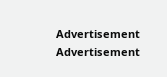Advertisement
Advertisement